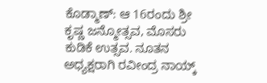ಕೊಡ್ಮಾಣ್: ಆ 16ರಂದು ಶ್ರೀ ಕೃಷ್ಣ ಜನ್ಮೋತ್ಸವ, ಮೊಸರು ಕುಡಿಕೆ ಉತ್ಸವ. ನೂತನ ಅಧ್ಯಕ್ಷರಾಗಿ ರವೀಂದ್ರ ನಾಯ್ಕ್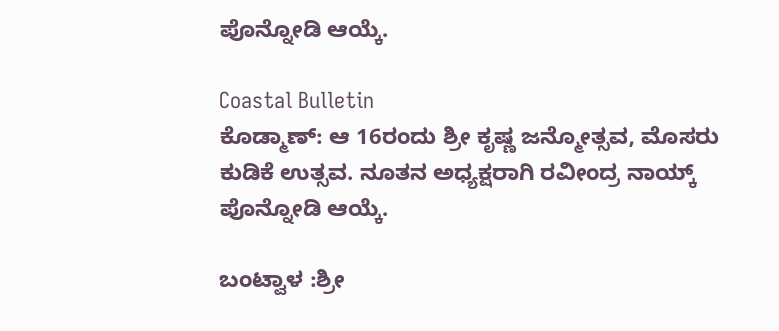ಪೊನ್ನೋಡಿ ಆಯ್ಕೆ.

Coastal Bulletin
ಕೊಡ್ಮಾಣ್: ಆ 16ರಂದು ಶ್ರೀ ಕೃಷ್ಣ ಜನ್ಮೋತ್ಸವ, ಮೊಸರು ಕುಡಿಕೆ ಉತ್ಸವ. ನೂತನ ಅಧ್ಯಕ್ಷರಾಗಿ ರವೀಂದ್ರ ನಾಯ್ಕ್ ಪೊನ್ನೋಡಿ ಆಯ್ಕೆ.

ಬಂಟ್ವಾಳ :ಶ್ರೀ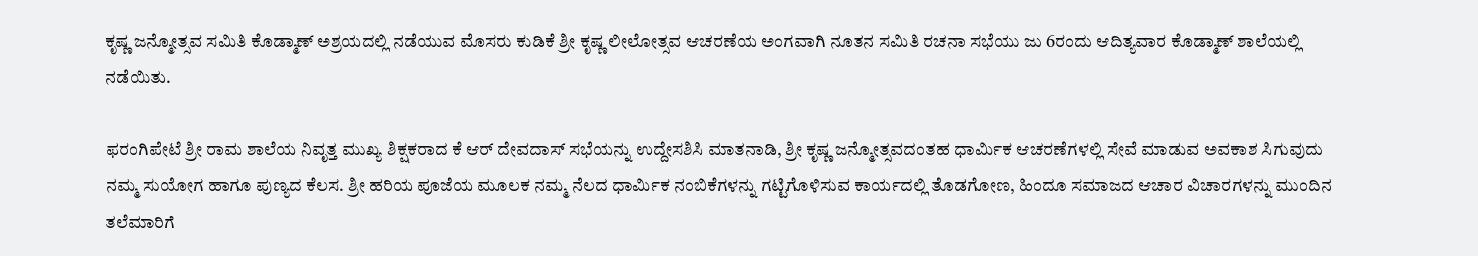ಕೃಷ್ಣ ಜನ್ಮೋತ್ಸವ ಸಮಿತಿ ಕೊಡ್ಮಾಣ್ ಅಶ್ರಯದಲ್ಲಿ ನಡೆಯುವ ಮೊಸರು ಕುಡಿಕೆ ಶ್ರೀ ಕೃಷ್ಣ ಲೀಲೋತ್ಸವ ಆಚರಣೆಯ ಅಂಗವಾಗಿ ನೂತನ ಸಮಿತಿ ರಚನಾ ಸಭೆಯು ಜು 6ರಂದು ಆದಿತ್ಯವಾರ ಕೊಡ್ಮಾಣ್ ಶಾಲೆಯಲ್ಲಿ ನಡೆಯಿತು.

ಫರಂಗಿಪೇಟೆ ಶ್ರೀ ರಾಮ ಶಾಲೆಯ ನಿವೃತ್ತ ಮುಖ್ಯ ಶಿಕ್ಷಕರಾದ ಕೆ ಆರ್ ದೇವದಾಸ್ ಸಭೆಯನ್ನು ಉದ್ದೇಸಶಿಸಿ ಮಾತನಾಡಿ, ಶ್ರೀ ಕೃಷ್ಣ ಜನ್ಮೋತ್ಸವದಂತಹ ಧಾರ್ಮಿಕ ಆಚರಣೆಗಳಲ್ಲಿ ಸೇವೆ ಮಾಡುವ ಅವಕಾಶ ಸಿಗುವುದು ನಮ್ಮ ಸುಯೋಗ ಹಾಗೂ ಪುಣ್ಯದ ಕೆಲಸ. ಶ್ರೀ ಹರಿಯ ಪೂಜೆಯ ಮೂಲಕ ನಮ್ಮ ನೆಲದ ಧಾರ್ಮಿಕ ನಂಬಿಕೆಗಳನ್ನು ಗಟ್ಟಿಗೊಳಿಸುವ ಕಾರ್ಯದಲ್ಲಿ ತೊಡಗೋಣ, ಹಿಂದೂ ಸಮಾಜದ ಆಚಾರ ವಿಚಾರಗಳನ್ನು ಮುಂದಿನ ತಲೆಮಾರಿಗೆ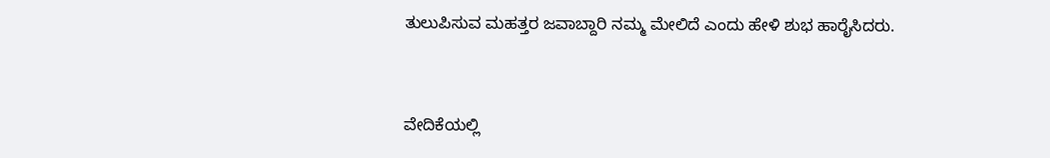ತುಲುಪಿಸುವ ಮಹತ್ತರ ಜವಾಬ್ದಾರಿ ನಮ್ಮ ಮೇಲಿದೆ ಎಂದು ಹೇಳಿ ಶುಭ ಹಾರೈಸಿದರು.


ವೇದಿಕೆಯಲ್ಲಿ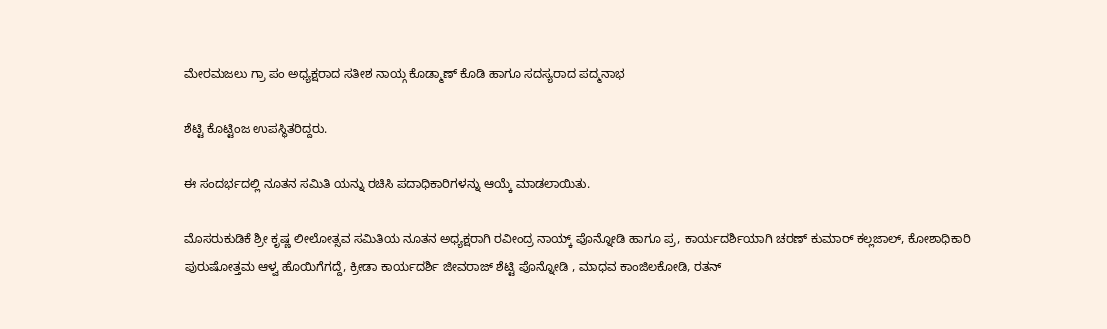ಮೇರಮಜಲು ಗ್ರಾ ಪಂ ಅಧ್ಯಕ್ಷರಾದ ಸತೀಶ ನಾಯ್ಗ ಕೊಡ್ಮಾಣ್ ಕೊಡಿ ಹಾಗೂ ಸದಸ್ಯರಾದ ಪದ್ಮನಾಭ

ಶೆಟ್ಟಿ ಕೊಟ್ಟಿಂಜ ಉಪಸ್ಥಿತರಿದ್ದರು.

ಈ ಸಂದರ್ಭದಲ್ಲಿ ನೂತನ ಸಮಿತಿ ಯನ್ನು ರಚಿಸಿ ಪದಾಧಿಕಾರಿಗಳನ್ನು ಆಯ್ಕೆ ಮಾಡಲಾಯಿತು.

ಮೊಸರುಕುಡಿಕೆ ಶ್ರೀ ಕೃಷ್ಣ ಲೀಲೋತ್ಸವ ಸಮಿತಿಯ ನೂತನ ಅಧ್ಯಕ್ಷರಾಗಿ ರವೀಂದ್ರ ನಾಯ್ಕ್ ಪೊನ್ನೋಡಿ ಹಾಗೂ ಪ್ರ, ಕಾರ್ಯದರ್ಶಿಯಾಗಿ ಚರಣ್ ಕುಮಾರ್ ಕಲ್ಲಜಾಲ್, ಕೋಶಾಧಿಕಾರಿ ಪುರುಷೋತ್ತಮ ಆಳ್ವ ಹೊಯಿಗೆಗದ್ದೆ, ಕ್ರೀಡಾ ಕಾರ್ಯದರ್ಶಿ ಜೀವರಾಜ್ ಶೆಟ್ಟಿ ಪೊನ್ನೋಡಿ , ಮಾಧವ ಕಾಂಜಿಲಕೋಡಿ, ರತನ್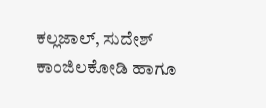ಕಲ್ಲಜಾಲ್, ಸುದೇಶ್ ಕಾಂಜಿಲಕೋಡಿ ಹಾಗೂ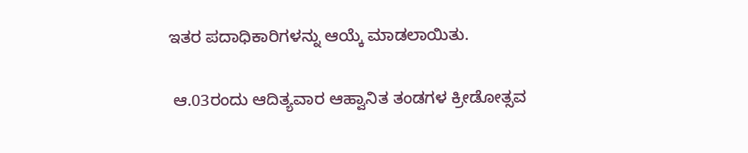ಇತರ ಪದಾಧಿಕಾರಿಗಳನ್ನು ಆಯ್ಕೆ ಮಾಡಲಾಯಿತು.

 ಆ.03ರಂದು ಆದಿತ್ಯವಾರ ಆಹ್ವಾನಿತ ತಂಡಗಳ ಕ್ರೀಡೋತ್ಸವ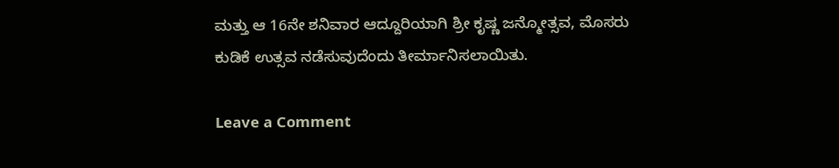ಮತ್ತು ಆ 16ನೇ ಶನಿವಾರ ಆದ್ದೂರಿಯಾಗಿ ಶ್ರೀ ಕೃಷ್ಣ ಜನ್ಮೋತ್ಸವ, ಮೊಸರು ಕುಡಿಕೆ ಉತ್ಸವ ನಡೆಸುವುದೆಂದು ತೀರ್ಮಾನಿಸಲಾಯಿತು.

Leave a Comment